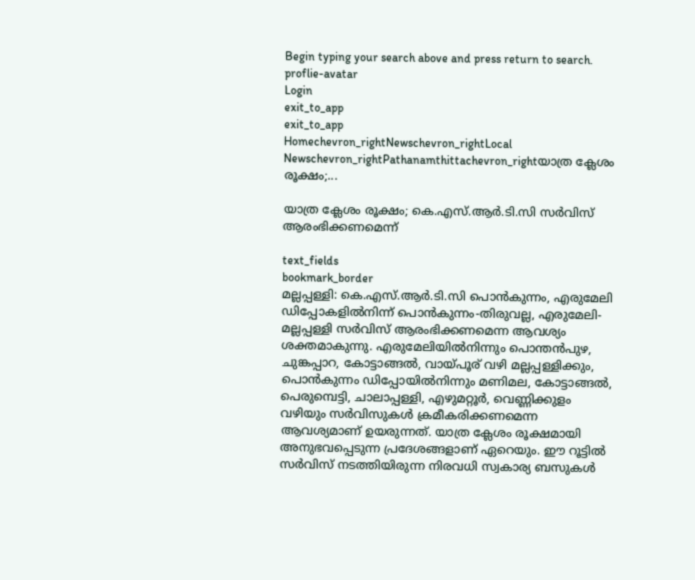Begin typing your search above and press return to search.
proflie-avatar
Login
exit_to_app
exit_to_app
Homechevron_rightNewschevron_rightLocal Newschevron_rightPathanamthittachevron_rightയാത്ര ക്ലേശം രൂക്ഷം;...

യാത്ര ക്ലേശം രൂക്ഷം; കെ.എസ്.ആർ.ടി.സി സർവിസ് ആരംഭിക്കണമെന്ന്

text_fields
bookmark_border
മല്ലപ്പള്ളി: കെ.എസ്.ആർ.ടി.സി പൊൻകുന്നം, എരുമേലി ഡിപ്പോകളിൽനിന്ന് പൊൻകുന്നം-തിരുവല്ല, എരുമേലി-മല്ലപ്പള്ളി സർവിസ് ആരംഭിക്കണമെന്ന ആവശ്യം ശക്തമാകുന്നു. എരുമേലിയിൽനിന്നും പൊന്തൻപുഴ, ചുങ്കപ്പാറ, കോട്ടാങ്ങൽ, വായ്പൂര് വഴി മല്ലപ്പള്ളിക്കും, പൊൻകുന്നം ഡിപ്പോയിൽനിന്നും മണിമല, കോട്ടാങ്ങൽ, പെരുമ്പെട്ടി, ചാലാപ്പള്ളി, എഴുമറ്റൂർ, വെണ്ണിക്കുളം വഴിയും സർവിസുകൾ ക്രമീകരിക്കണമെന്ന ആവശ്യമാണ് ഉയരുന്നത്. യാത്ര ക്ലേശം രൂക്ഷമായി അനുഭവപ്പെടുന്ന പ്രദേശങ്ങളാണ് ഏറെയും. ഈ റൂട്ടിൽ സർവിസ് നടത്തിയിരുന്ന നിരവധി സ്വകാര്യ ബസുകൾ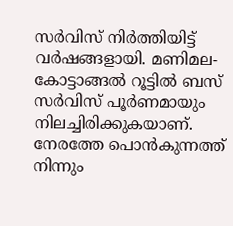സർവിസ് നിർത്തിയിട്ട് വർഷങ്ങളായി. മണിമല-കോട്ടാങ്ങൽ റൂട്ടിൽ ബസ് സർവിസ് പൂർണമായും നിലച്ചിരിക്കുകയാണ്. നേരത്തേ പൊൻകുന്നത്ത് നിന്നും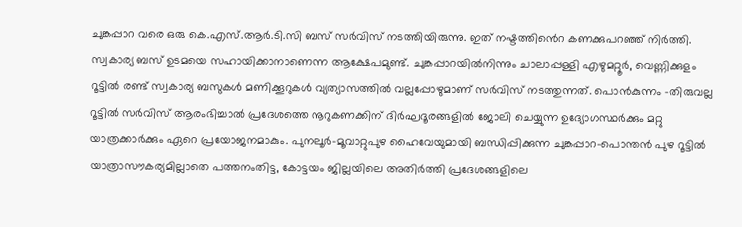ചുങ്കപ്പാറ വരെ ഒരു കെ.എസ്.ആർ.ടി.സി ബസ് സർവിസ് നടത്തിയിരുന്നു. ഇത് നഷ്ടത്തി‍ൻെറ കണക്കുപറഞ്ഞ് നിർത്തി. സ്വകാര്യ ബസ് ഉടമയെ സഹായിക്കാനാണെന്ന ആക്ഷേപമുണ്ട്. ചുങ്കപ്പാറയിൽനിന്നും ചാലാപ്പള്ളി എഴുമറ്റൂർ, വെണ്ണിക്കുളം റൂട്ടിൽ രണ്ട് സ്വകാര്യ ബസുകൾ മണിക്കൂറുകൾ വ്യത്യാസത്തിൽ വല്ലപ്പോഴുമാണ് സർവിസ് നടത്തുന്നത്. പൊൻകുന്നം -തിരുവല്ല റൂട്ടിൽ സർവിസ് ആരംഭിച്ചാൽ പ്രദേശത്തെ നൂറുകണക്കിന് ദിർഘദൂരങ്ങളിൽ ജോലി ചെയ്യുന്ന ഉദ്യോഗസ്ഥർക്കും മറ്റു യാത്രക്കാർക്കും ഏറെ പ്രയോജനമാകും. പുനലൂർ-മൂവാറ്റുപുഴ ഹൈവേയുമായി ബന്ധിപ്പിക്കുന്ന ചുങ്കപ്പാറ-പൊന്തൻ പുഴ റൂട്ടിൽ യാത്രാസൗകര്യമില്ലാതെ പത്തനംതിട്ട, കോട്ടയം ജില്ലയിലെ അതിർത്തി പ്രദേശങ്ങളിലെ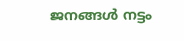ജനങ്ങൾ നട്ടം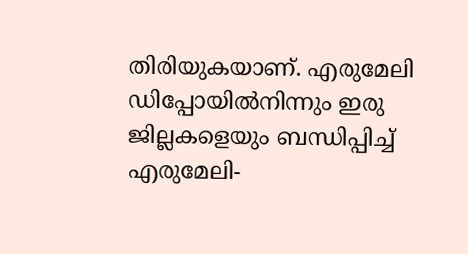തിരിയുകയാണ്. എരുമേലി ഡിപ്പോയിൽനിന്നും ഇരു ജില്ലകളെയും ബന്ധിപ്പിച്ച് എരുമേലി-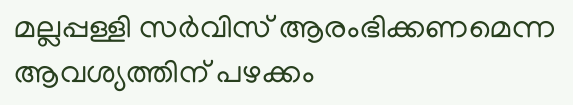മല്ലപ്പള്ളി സർവിസ് ആരംഭിക്കണമെന്ന ആവശ്യത്തിന് പഴക്കം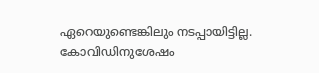ഏറെയുണ്ടെങ്കിലും നടപ്പായിട്ടില്ല. കോവിഡിനുശേഷം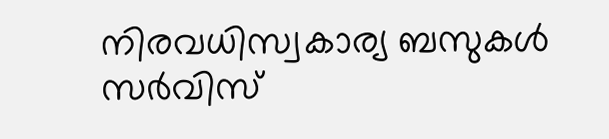നിരവധിസ്വകാര്യ ബസുകൾ സർവിസ്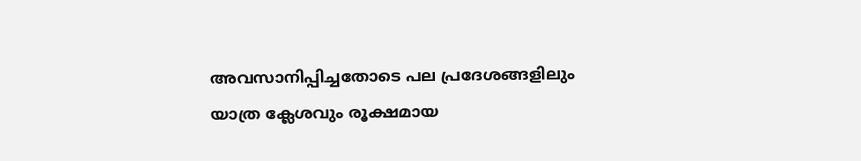അവസാനിപ്പിച്ചതോടെ പല പ്രദേശങ്ങളിലും യാത്ര ക്ലേശവും രൂക്ഷമായ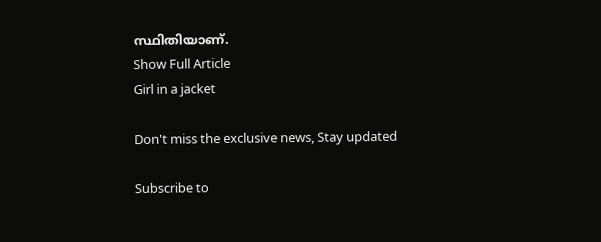സ്ഥിതിയാണ്.
Show Full Article
Girl in a jacket

Don't miss the exclusive news, Stay updated

Subscribe to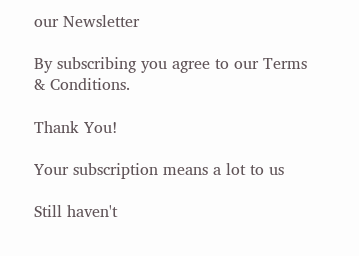our Newsletter

By subscribing you agree to our Terms & Conditions.

Thank You!

Your subscription means a lot to us

Still haven't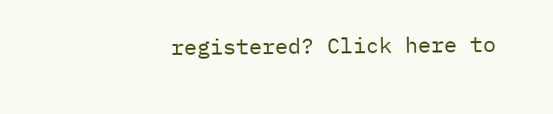registered? Click here to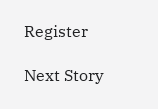Register

Next Story